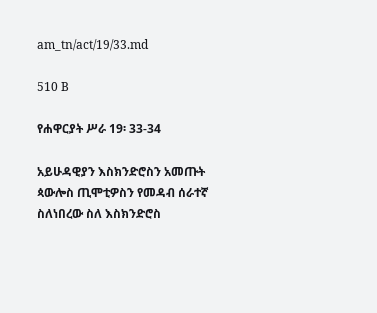am_tn/act/19/33.md

510 B

የሐዋርያት ሥራ 19፡ 33-34

አይሁዳዊያን እስክንድሮስን አመጡት ጳውሎስ ጢሞቲዎስን የመዳብ ሰራተኛ ስለነበረው ስለ እስክንድሮስ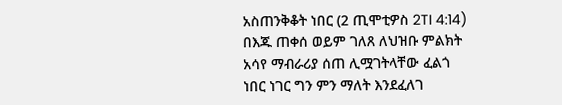አስጠንቅቆት ነበር (2 ጢሞቲዎስ 2TI 4:14) በእጁ ጠቀሰ ወይም ገለጸ ለህዝቡ ምልክት አሳየ ማብራሪያ ሰጠ ሊሟገትላቸው ፈልጎ ነበር ነገር ግን ምን ማለት እንደፈለገ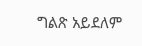ግልጽ አይደለም